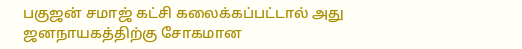பகுஜன் சமாஜ் கட்சி கலைக்கப்பட்டால் அது ஜனநாயகத்திற்கு சோகமான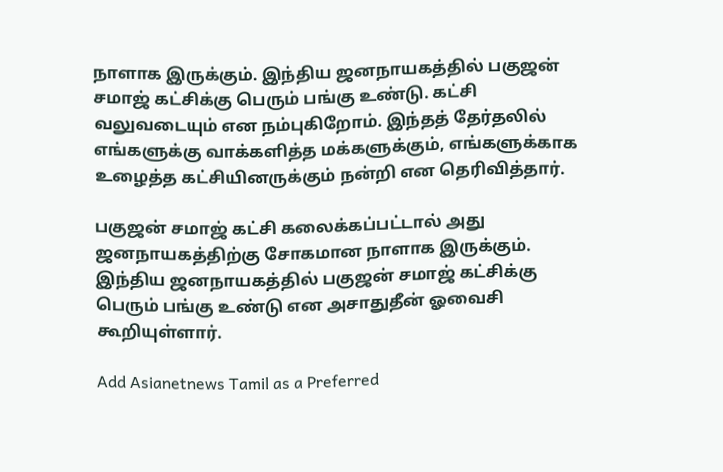நாளாக இருக்கும். இந்திய ஜனநாயகத்தில் பகுஜன் சமாஜ் கட்சிக்கு பெரும் பங்கு உண்டு. கட்சி வலுவடையும் என நம்புகிறோம். இந்தத் தேர்தலில் எங்களுக்கு வாக்களித்த மக்களுக்கும், எங்களுக்காக உழைத்த கட்சியினருக்கும் நன்றி என தெரிவித்தார்.

பகுஜன் சமாஜ் கட்சி கலைக்கப்பட்டால் அது ஜனநாயகத்திற்கு சோகமான நாளாக இருக்கும். இந்திய ஜனநாயகத்தில் பகுஜன் சமாஜ் கட்சிக்கு பெரும் பங்கு உண்டு என அசாதுதீன் ஓவைசி கூறியுள்ளார்.

Add Asianetnews Tamil as a Preferred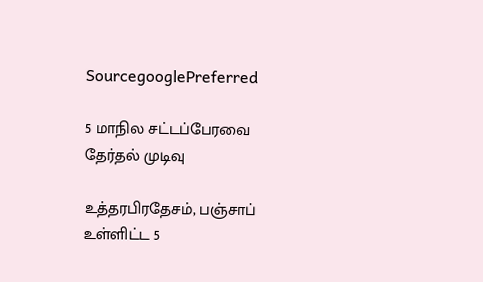SourcegooglePreferred

5 மாநில சட்டப்பேரவை தேர்தல் முடிவு

உத்தரபிரதேசம், பஞ்சாப் உள்ளிட்ட 5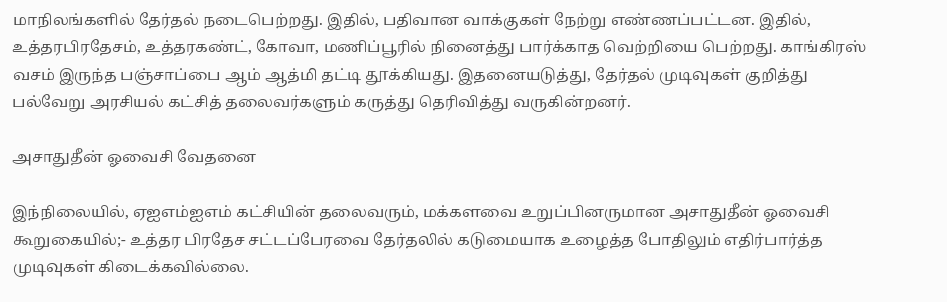மாநிலங்களில் தேர்தல் நடைபெற்றது. இதில், பதிவான வாக்குகள் நேற்று எண்ணப்பட்டன. இதில், உத்தரபிரதேசம், உத்தரகண்ட், கோவா, மணிப்பூரில் நினைத்து பார்க்காத வெற்றியை பெற்றது. காங்கிரஸ் வசம் இருந்த பஞ்சாப்பை ஆம் ஆத்மி தட்டி தூக்கியது. இதனையடுத்து, தேர்தல் முடிவுகள் குறித்து பல்வேறு அரசியல் கட்சித் தலைவர்களும் கருத்து தெரிவித்து வருகின்றனர்.

அசாதுதீன் ஓவைசி வேதனை

இந்நிலையில், ஏஐஎம்ஐஎம் கட்சியின் தலைவரும், மக்களவை உறுப்பினருமான அசாதுதீன் ஓவைசி கூறுகையில்;- உத்தர பிரதேச சட்டப்பேரவை தேர்தலில் கடுமையாக உழைத்த போதிலும் எதிர்பார்த்த முடிவுகள் கிடைக்கவில்லை.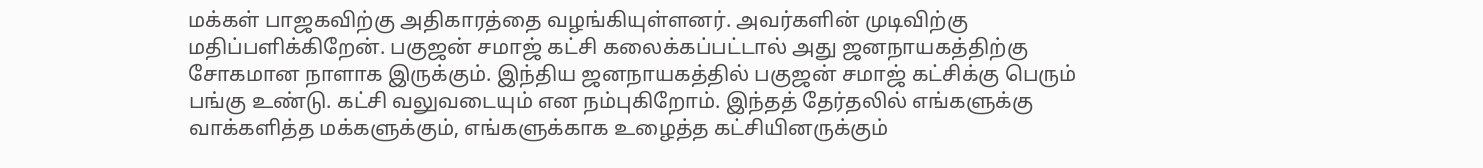மக்கள் பாஜகவிற்கு அதிகாரத்தை வழங்கியுள்ளனர். அவர்களின் முடிவிற்கு மதிப்பளிக்கிறேன். பகுஜன் சமாஜ் கட்சி கலைக்கப்பட்டால் அது ஜனநாயகத்திற்கு சோகமான நாளாக இருக்கும். இந்திய ஜனநாயகத்தில் பகுஜன் சமாஜ் கட்சிக்கு பெரும் பங்கு உண்டு. கட்சி வலுவடையும் என நம்புகிறோம். இந்தத் தேர்தலில் எங்களுக்கு வாக்களித்த மக்களுக்கும், எங்களுக்காக உழைத்த கட்சியினருக்கும்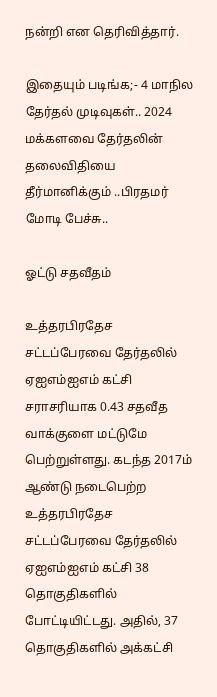நன்றி என தெரிவித்தார்.

இதையும் படிங்க;- 4 மாநில தேர்தல் முடிவுகள்.. 2024 மக்களவை தேர்தலின் தலைவிதியை தீர்மானிக்கும் ..பிரதமர் மோடி பேச்சு..

ஓட்டு சதவீதம்

உத்தரபிரதேச சட்டப்பேரவை தேர்தலில் ஏஐஎம்ஐஎம் கட்சி சராசரியாக 0.43 சதவீத வாக்குளை மட்டுமே பெற்றுள்ளது. கடந்த 2017ம் ஆண்டு நடைபெற்ற உத்தரபிரதேச சட்டப்பேரவை தேர்தலில் ஏஐஎம்ஐஎம் கட்சி 38 தொகுதிகளில் போட்டியிட்டது. அதில், 37 தொகுதிகளில் அக்கட்சி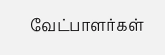வேட்பாளர்கள்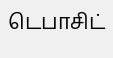டெபாசிட்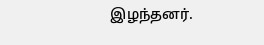இழந்தனர்.